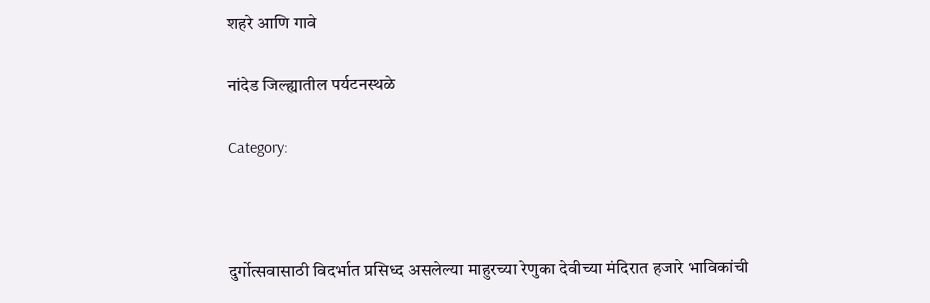शहरे आणि गावे

नांदेड जिल्ह्यातील पर्यटनस्थळे

Category:



दुर्गोत्सवासाठी विदर्भात प्रसिध्द असलेल्या माहुरच्या रेणुका देवीच्या मंदिरात हजारे भाविकांची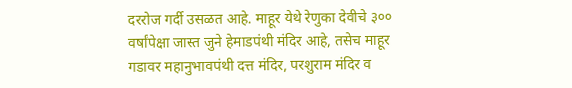दररोज गर्दी उसळत आहे. माहूर येथे रेणुका देवीचे ३०० वर्षांपेक्षा जास्त जुने हेमाडपंथी मंदिर आहे, तसेच माहूर गडावर महानुभावपंथी दत्त मंदिर, परशुराम मंदिर व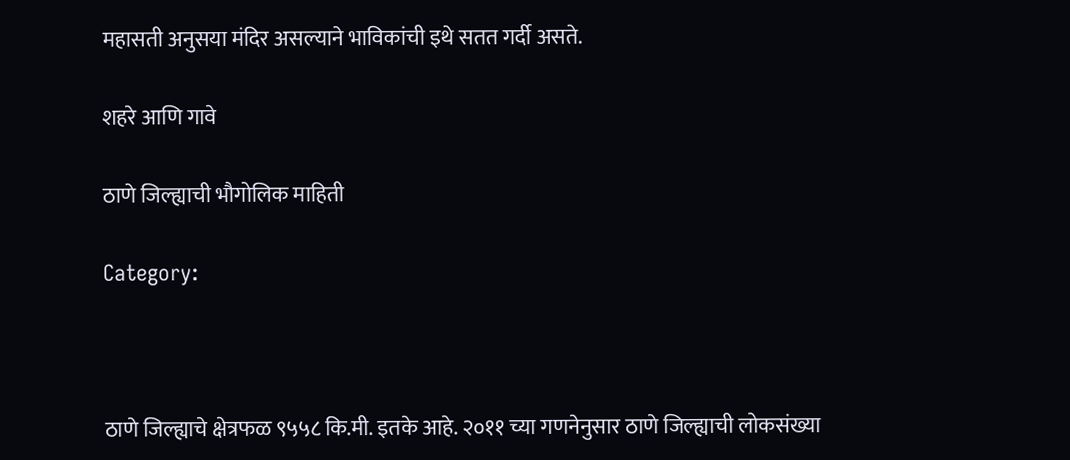महासती अनुसया मंदिर असल्याने भाविकांची इथे सतत गर्दी असते.

शहरे आणि गावे

ठाणे जिल्ह्याची भौगोलिक माहिती

Category:



ठाणे जिल्ह्याचे क्षेत्रफळ ९५५८ कि.मी. इतके आहे. २०११ च्या गणनेनुसार ठाणे जिल्ह्याची लोकसंख्या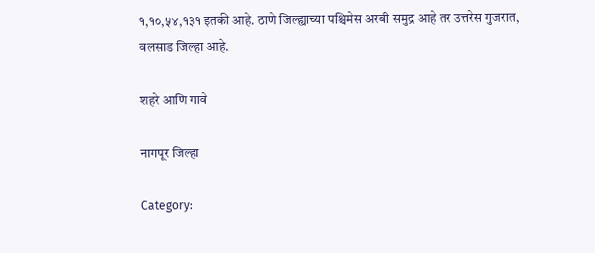१,१०,५४,१३१ इतकी आहे. ठाणे जिल्ह्याच्या पश्चिमेस अरबी समुद्र आहे तर उत्तरेस गुजरात, वलसाड जिल्हा आहे.

शहरे आणि गावे

नागपूर जिल्हा

Category: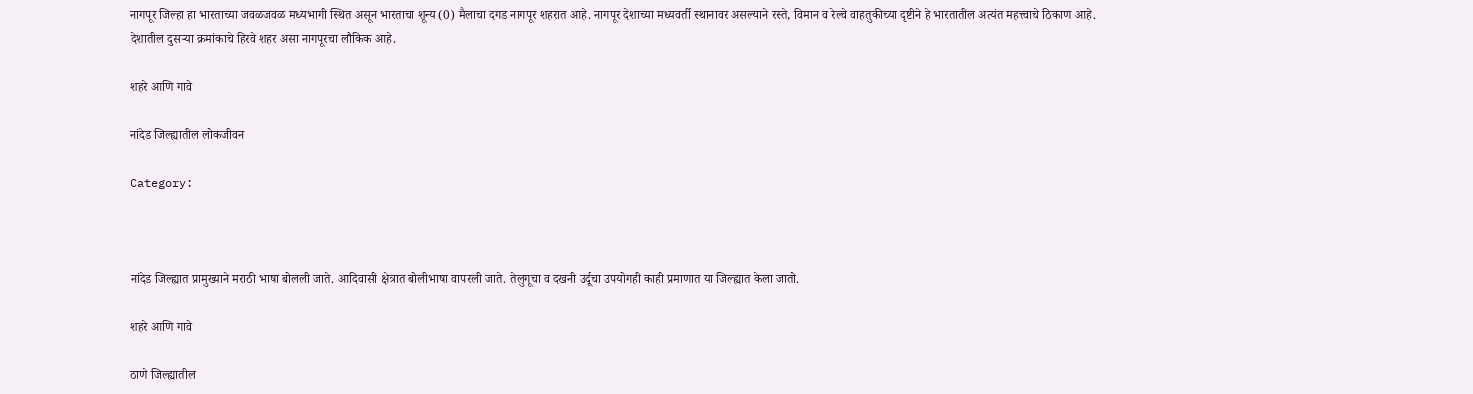नागपूर जिल्हा हा भारताच्या जवळजवळ मध्यभागी स्थित असून भारताचा शून्य (0) मैलाचा दगड नागपूर शहरात आहे. नागपूर देशाच्या मध्यवर्ती स्थानावर असल्याने रस्ते, विमान व रेल्वे वाहतुकीच्या दृष्टीने हे भारतातील अत्यंत महत्त्वाचे ठिकाण आहे. देशातील दुसर्‍या क्रमांकाचे हिरवे शहर असा नागपूरचा लौकिक आहे.

शहरे आणि गावे

नांदेड जिल्ह्यातील लोकजीवन

Category:



नांदेड जिल्ह्यात प्रामुख्याने मराठी भाषा बोलली जाते. आदिवासी क्षेत्रात बोलीभाषा वापरली जाते. तेलुगूचा व दखनी उर्दूचा उपयोगही काही प्रमाणात या जिल्ह्यात केला जातो.

शहरे आणि गावे

ठाणे जिल्ह्यातील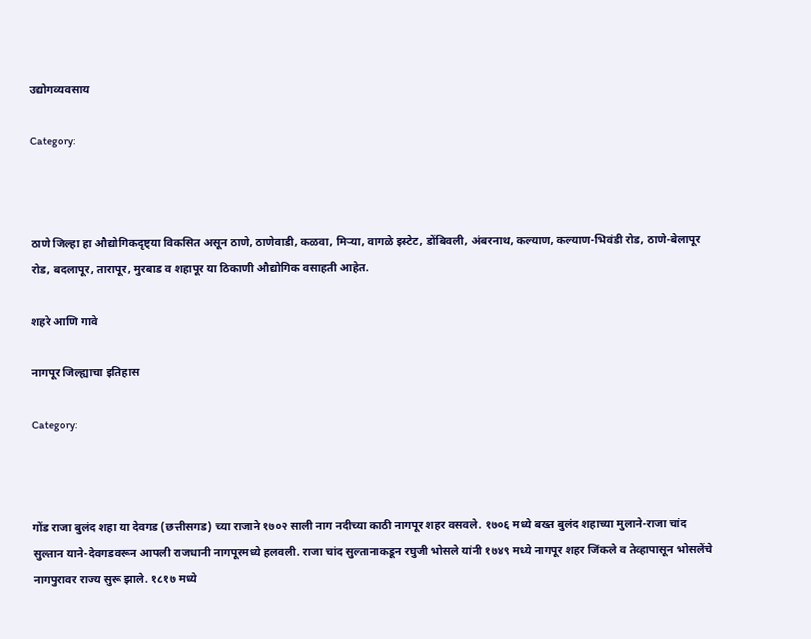उद्योगव्यवसाय

Category:



ठाणे जिल्हा हा औद्योगिकदृष्ट्या विकसित असून ठाणे, ठाणेवाडी, कळवा, मिर्‍या, वागळे इस्टेट, डोंबिवली, अंबरनाथ, कल्याण, कल्याण-भिवंडी रोड, ठाणे-बेलापूर रोड, बदलापूर, तारापूर, मुरबाड व शहापूर या ठिकाणी औद्योगिक वसाहती आहेत.

शहरे आणि गावे

नागपूर जिल्ह्याचा इतिहास

Category:



गोंड राजा बुलंद शहा या देवगड (छत्तीसगड) च्या राजाने १७०२ साली नाग नदीच्या काठी नागपूर शहर वसवले. १७०६ मध्ये बख्त बुलंद शहाच्या मुलाने-राजा चांद सुल्तान याने-देवगडवरून आपली राजधानी नागपूरमध्ये हलवली. राजा चांद सुल्तानाकडून रघुजी भोसले यांनी १७४९ मध्ये नागपूर शहर जिंकले व तेव्हापासून भोसलेंचे नागपुरावर राज्य सुरू झाले. १८१७ मध्ये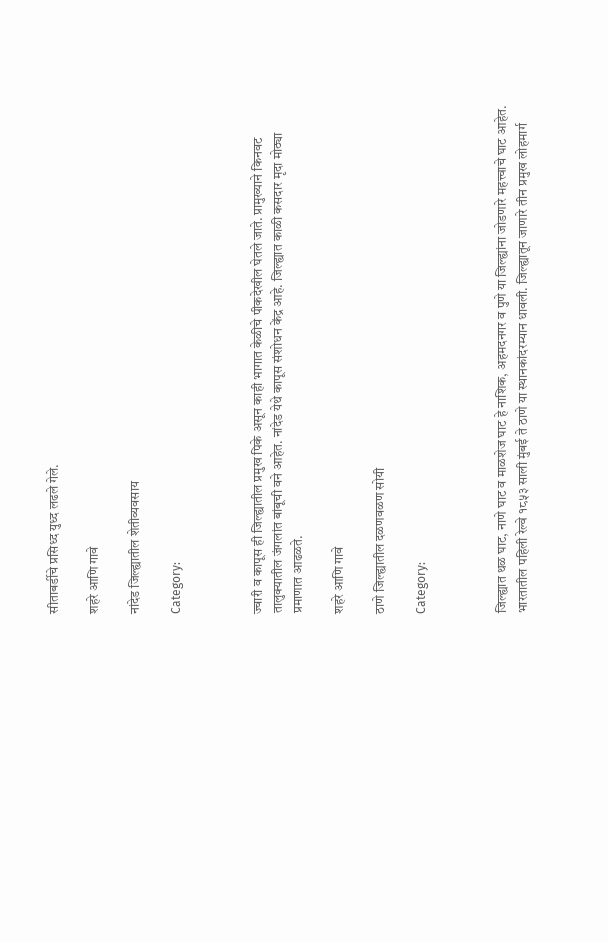सीताबर्डीचे प्रसिध्द युध्द लढले गेले.

शहरे आणि गावे

नांदेड जिल्ह्यातील शेतीव्यवसाय

Category:



ज्वारी व कापूस ही जिल्ह्यातील प्रमुख पिके असून काही भागात केळीचे पीकदेखील घेतले जाते. प्रामुख्याने किनवट तालुक्यातील जंगलांत बांबूची वने आहेत. नांदेड येथे कापूस संशोधन केंद्र आहे. जिल्ह्यात काळी कसदार मृदा मोठ्या प्रमाणात आढळते.

शहरे आणि गावे

ठाणे जिल्ह्यातील दळणवळण सोयी

Category:



जिल्ह्यात थळ घाट, नाणे घाट व माळशेज घाट हे नाशिक, अहमदनगर व पुणे या जिल्ह्यांना जोडणारे महत्त्वाचे घाट आहेत. भारतातील पहिली रेल्वे १८५३ साली मुंबई ते ठाणे या स्थानकांदरम्यान धावली. जिल्ह्यातून जाणारे तीन प्रमुख लोहमार्ग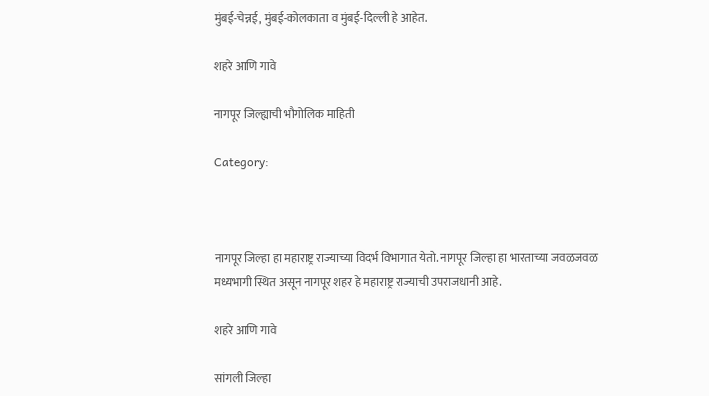मुंबई-चेन्नई, मुंबई-कोलकाता व मुंबई-दिल्ली हे आहेत.

शहरे आणि गावे

नागपूर जिल्ह्याची भौगोलिक माहिती

Category:



नागपूर जिल्हा हा महाराष्ट्र राज्याच्या विदर्भ विभागात येतो. नागपूर जिल्हा हा भारताच्या जवळजवळ मध्यभागी स्थित असून नागपूर शहर हे महाराष्ट्र राज्याची उपराजधानी आहे.

शहरे आणि गावे

सांगली जिल्हा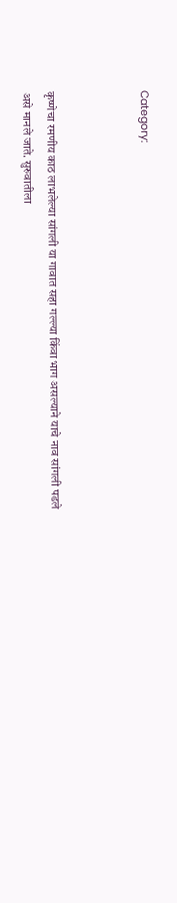Category:



कृष्णेचा रमणीय काठ लाभलेल्या सांगली या गावात सहा गल्ल्या किंवा भाग असल्याने याचे नाव सांगली पडले असे मानले जाते. सुरुवातीला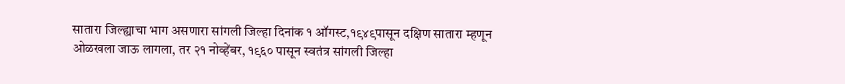सातारा जिल्ह्याचा भाग असणारा सांगली जिल्हा दिनांक १ ऑगस्ट,१९४९पासून दक्षिण सातारा म्हणून ओळखला जाऊ लागला, तर २१ नोव्हेंबर, १९६० पासून स्वतंत्र सांगली जिल्हा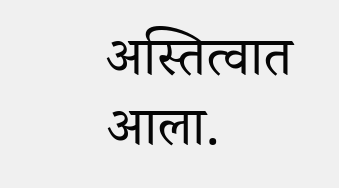अस्तित्वात आला.